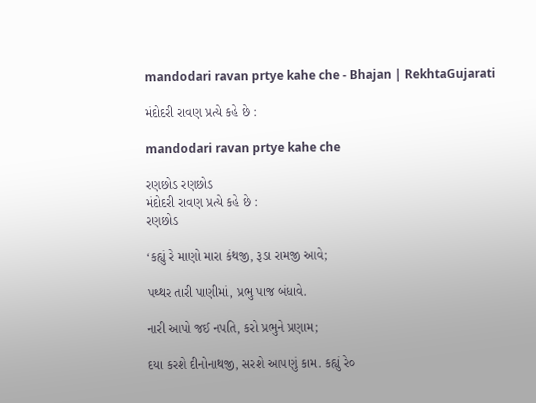mandodari ravan prtye kahe che - Bhajan | RekhtaGujarati

મંદોદરી રાવણ પ્રત્યે કહે છે :

mandodari ravan prtye kahe che

રણછોડ રણછોડ
મંદોદરી રાવણ પ્રત્યે કહે છે :
રણછોડ

‘કહ્યું રે માણો મારા કંથજી, રૂડા રામજી આવે;

પથ્થર તારી પાણીમાં, પ્રભુ પાજ બંધાવે.

નારી આપો જઈ નપતિ, કરો પ્રભુને પ્રણામ;

દયા કરશે દીનોનાથજી, સરશે આ૫ણું કામ. કહ્યું રે૦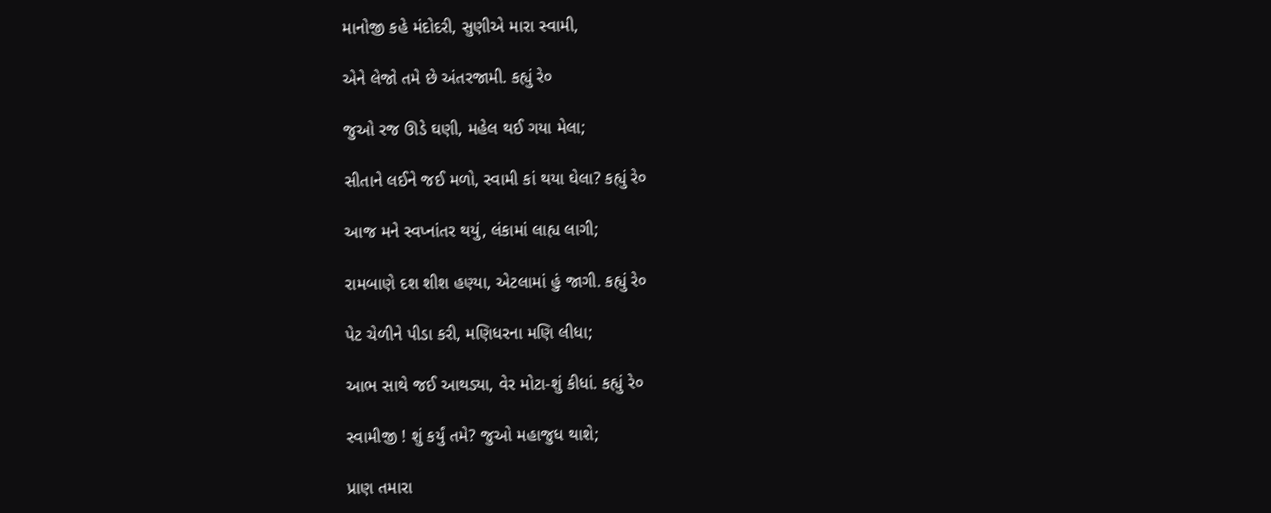માનોજી કહે મંદોદરી, સુણીએ મારા સ્વામી,

એને લેજો તમે છે અંતરજામી. કહ્યું રે૦

જુઓ રજ ઊડે ઘણી, મહેલ થઈ ગયા મેલા;

સીતાને લઈને જઈ મળો, સ્વામી કાં થયા ઘેલા? કહ્યું રે૦

આજ મને સ્વપ્નાંતર થયું, લંકામાં લાહ્ય લાગી;

રામબાણે દશ શીશ હણ્યા, એટલામાં હું જાગી. કહ્યું રે૦

પેટ ચેળીને પીડા કરી, મણિધરના મણિ લીધા;

આભ સાથે જઈ આથડ્યા, વેર મોટા-શું કીધાં. કહ્યું રે૦

સ્વામીજી ! શું કર્યું તમે? જુઓ મહાજુધ થાશે;

પ્રાણ તમારા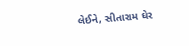લેઈને, સીતારામ ઘેર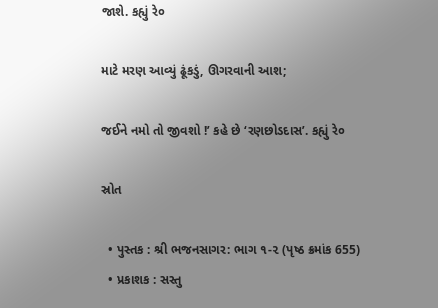જાશે. કહ્યું રે૦

માટે મરણ આવ્યું ઢૂંકડું, ઊગરવાની આશ;

જઈને નમો તો જીવશો !’ કહે છે ‘રણછોડદાસ’. કહ્યું રે૦

સ્રોત

  • પુસ્તક : શ્રી ભજનસાગર: ભાગ ૧-૨ (પૃષ્ઠ ક્રમાંક 655)
  • પ્રકાશક : સસ્તુ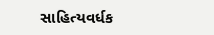સાહિત્યવર્ધક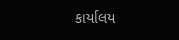કાર્યાલય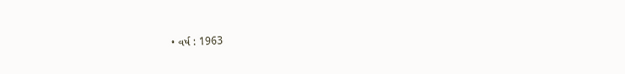• વર્ષ : 1963